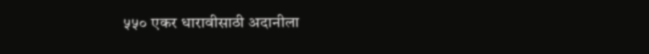५५० एकर धारावीसाठी अदानीला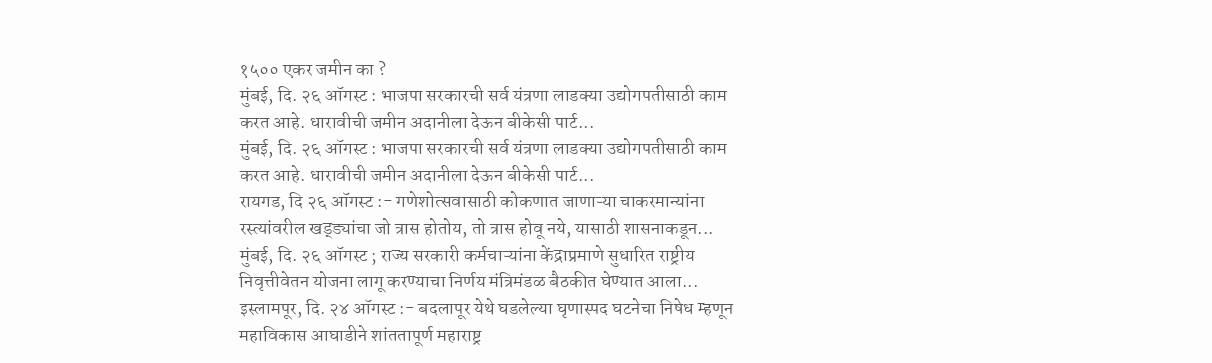१५०० एकर जमीन का ?
मुंबई, दि. २६ ऑगस्ट : भाजपा सरकारची सर्व यंत्रणा लाडक्या उद्योगपतीसाठी काम करत आहे. धारावीची जमीन अदानीला देऊन बीकेसी पार्ट...
मुंबई, दि. २६ ऑगस्ट : भाजपा सरकारची सर्व यंत्रणा लाडक्या उद्योगपतीसाठी काम करत आहे. धारावीची जमीन अदानीला देऊन बीकेसी पार्ट...
रायगड, दि २६ ऑगस्ट :- गणेशोत्सवासाठी कोकणात जाणाऱ्या चाकरमान्यांना रस्त्यांवरील खड्ड्यांचा जो त्रास होतोय, तो त्रास होवू नये, यासाठी शासनाकडून...
मुंबई, दि. २६ ऑगस्ट ; राज्य सरकारी कर्मचाऱ्यांना केंद्राप्रमाणे सुधारित राष्ट्रीय निवृत्तीवेतन योजना लागू करण्याचा निर्णय मंत्रिमंडळ बैठकीत घेण्यात आला...
इस्लामपूर, दि. २४ ऑगस्ट :- बदलापूर येथे घडलेल्या घृणास्पद घटनेचा निषेध म्हणून महाविकास आघाडीने शांततापूर्ण महाराष्ट्र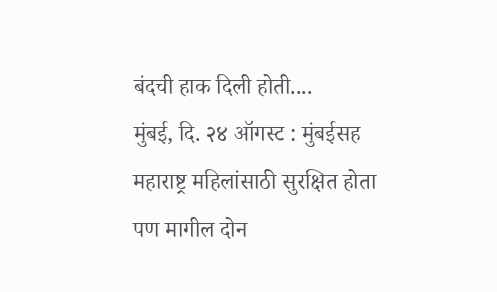बंदची हाक दिली होती....
मुंबई, दि. २४ ऑगस्ट : मुंबईसह महाराष्ट्र महिलांसाठी सुरक्षित होता पण मागील दोन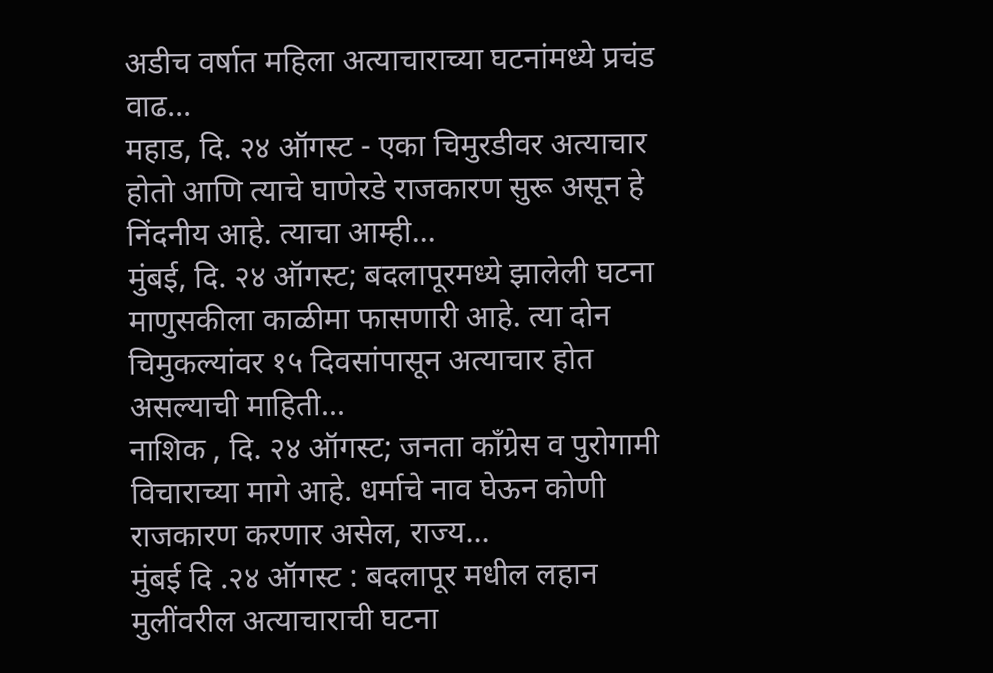अडीच वर्षात महिला अत्याचाराच्या घटनांमध्ये प्रचंड वाढ...
महाड, दि. २४ ऑगस्ट - एका चिमुरडीवर अत्याचार होतो आणि त्याचे घाणेरडे राजकारण सुरू असून हे निंदनीय आहे. त्याचा आम्ही...
मुंबई, दि. २४ ऑगस्ट; बदलापूरमध्ये झालेली घटना माणुसकीला काळीमा फासणारी आहे. त्या दोन चिमुकल्यांवर १५ दिवसांपासून अत्याचार होत असल्याची माहिती...
नाशिक , दि. २४ ऑगस्ट; जनता काँग्रेस व पुरोगामी विचाराच्या मागे आहे. धर्माचे नाव घेऊन कोणी राजकारण करणार असेल, राज्य...
मुंबई दि .२४ ऑगस्ट : बदलापूर मधील लहान मुलींवरील अत्याचाराची घटना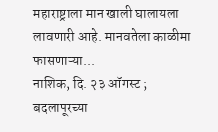महाराष्ट्राला मान खाली घालायला लावणारी आहे. मानवतेला काळीमा फासणाऱ्या...
नाशिक, दि. २३ ऑगस्ट ; बदलापूरच्या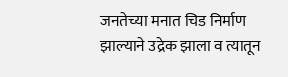जनतेच्या मनात चिड निर्माण झाल्याने उद्रेक झाला व त्यातून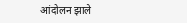आंदोलन झाले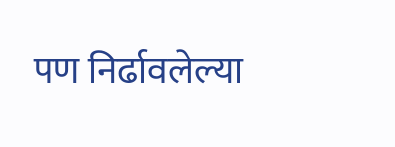पण निर्ढावलेल्या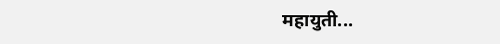महायुती...